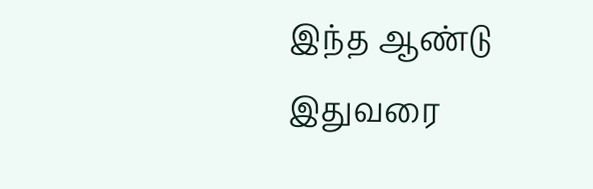இந்த ஆண்டு இதுவரை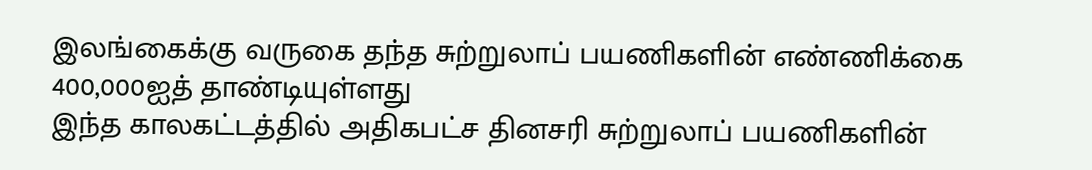இலங்கைக்கு வருகை தந்த சுற்றுலாப் பயணிகளின் எண்ணிக்கை 400,000ஐத் தாண்டியுள்ளது
இந்த காலகட்டத்தில் அதிகபட்ச தினசரி சுற்றுலாப் பயணிகளின்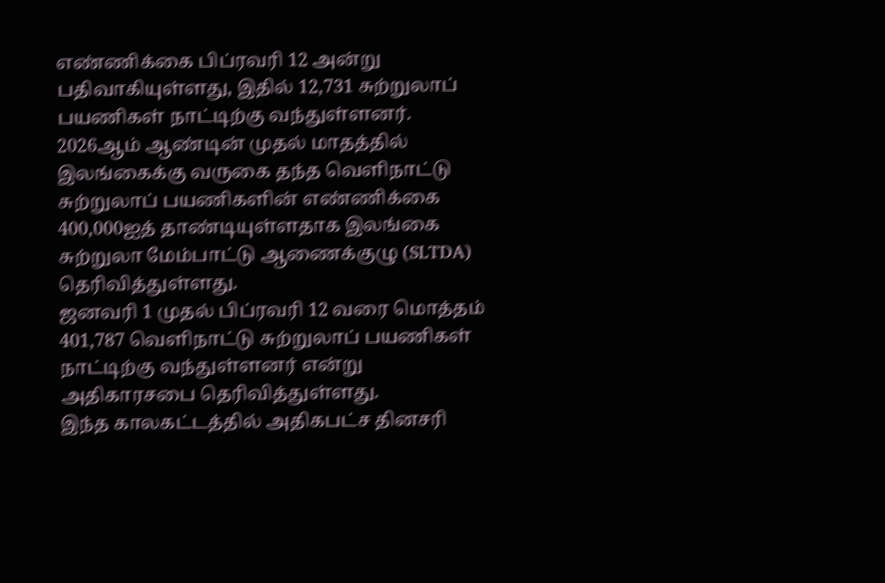எண்ணிக்கை பிப்ரவரி 12 அன்று பதிவாகியுள்ளது, இதில் 12,731 சுற்றுலாப் பயணிகள் நாட்டிற்கு வந்துள்ளனர்.
2026ஆம் ஆண்டின் முதல் மாதத்தில் இலங்கைக்கு வருகை தந்த வெளிநாட்டு சுற்றுலாப் பயணிகளின் எண்ணிக்கை 400,000ஐத் தாண்டியுள்ளதாக இலங்கை சுற்றுலா மேம்பாட்டு ஆணைக்குழு (SLTDA) தெரிவித்துள்ளது.
ஜனவரி 1 முதல் பிப்ரவரி 12 வரை மொத்தம் 401,787 வெளிநாட்டு சுற்றுலாப் பயணிகள் நாட்டிற்கு வந்துள்ளனர் என்று அதிகாரசபை தெரிவித்துள்ளது.
இந்த காலகட்டத்தில் அதிகபட்ச தினசரி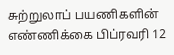சுற்றுலாப் பயணிகளின் எண்ணிக்கை பிப்ரவரி 12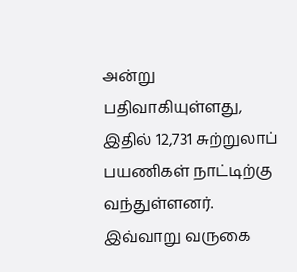அன்று பதிவாகியுள்ளது, இதில் 12,731 சுற்றுலாப் பயணிகள் நாட்டிற்கு வந்துள்ளனர்.
இவ்வாறு வருகை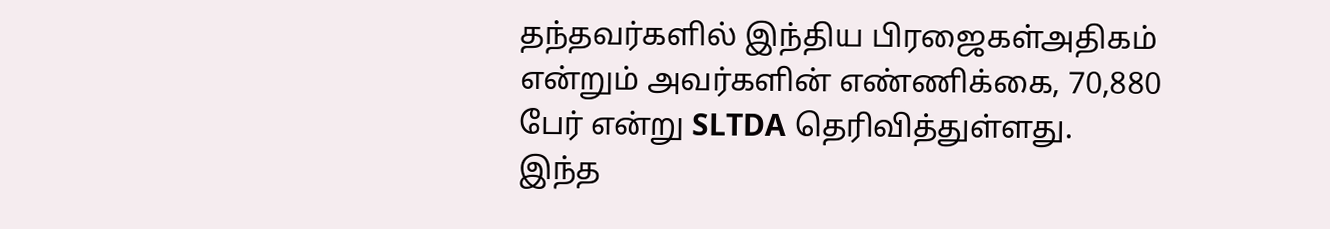தந்தவர்களில் இந்திய பிரஜைகள்அதிகம் என்றும் அவர்களின் எண்ணிக்கை, 70,880 பேர் என்று SLTDA தெரிவித்துள்ளது.
இந்த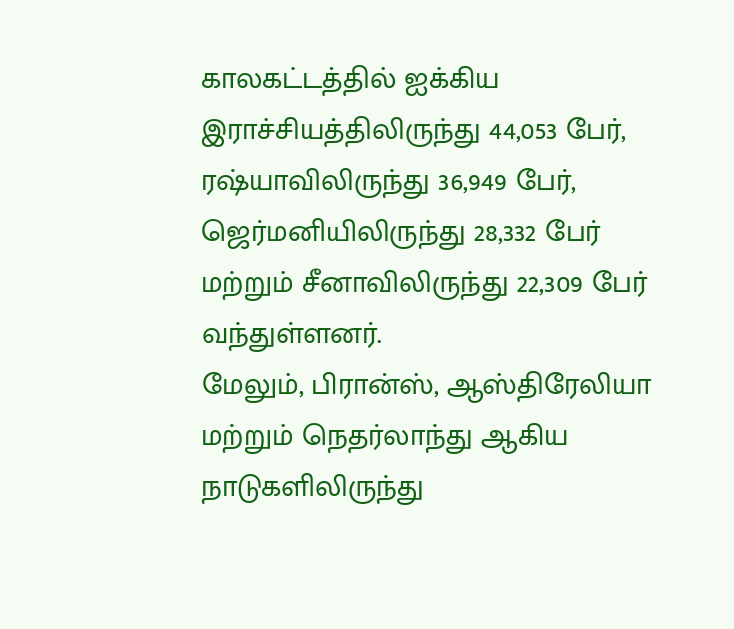காலகட்டத்தில் ஐக்கிய இராச்சியத்திலிருந்து 44,053 பேர், ரஷ்யாவிலிருந்து 36,949 பேர், ஜெர்மனியிலிருந்து 28,332 பேர் மற்றும் சீனாவிலிருந்து 22,309 பேர் வந்துள்ளனர்.
மேலும், பிரான்ஸ், ஆஸ்திரேலியா மற்றும் நெதர்லாந்து ஆகிய நாடுகளிலிருந்து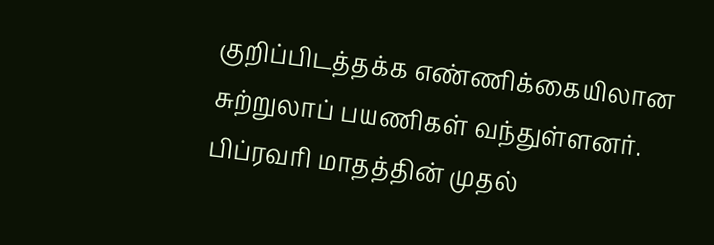குறிப்பிடத்தக்க எண்ணிக்கையிலான சுற்றுலாப் பயணிகள் வந்துள்ளனர்.
பிப்ரவரி மாதத்தின் முதல்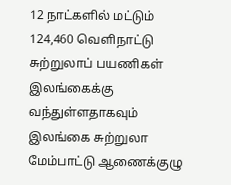12 நாட்களில் மட்டும் 124,460 வெளிநாட்டு சுற்றுலாப் பயணிகள் இலங்கைக்கு வந்துள்ளதாகவும் இலங்கை சுற்றுலா மேம்பாட்டு ஆணைக்குழு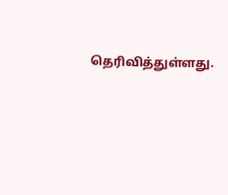தெரிவித்துள்ளது.